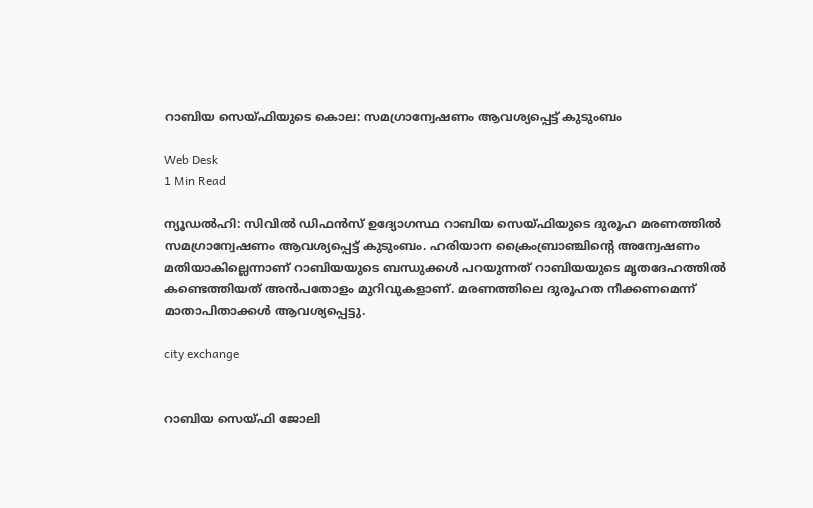റാബിയ സെയ്ഫിയുടെ കൊല: സമഗ്രാന്വേഷണം ആവശ്യപ്പെട്ട് കുടുംബം

Web Desk
1 Min Read

ന്യൂഡല്‍ഹി: സിവില്‍ ഡിഫന്‍സ് ഉദ്യോഗസ്ഥ റാബിയ സെയ്ഫിയുടെ ദുരൂഹ മരണത്തില്‍ സമഗ്രാന്വേഷണം ആവശ്യപ്പെട്ട് കുടുംബം. ഹരിയാന ക്രൈംബ്രാഞ്ചിന്റെ അന്വേഷണം മതിയാകില്ലെന്നാണ് റാബിയയുടെ ബന്ധുക്കള്‍ പറയുന്നത് റാബിയയുടെ മൃതദേഹത്തില്‍ കണ്ടെത്തിയത് അന്‍പതോളം മുറിവുകളാണ്. മരണത്തിലെ ദുരൂഹത നീക്കണമെന്ന് മാതാപിതാക്കള്‍ ആവശ്യപ്പെട്ടു.

city exchange


റാബിയ സെയ്ഫി ജോലി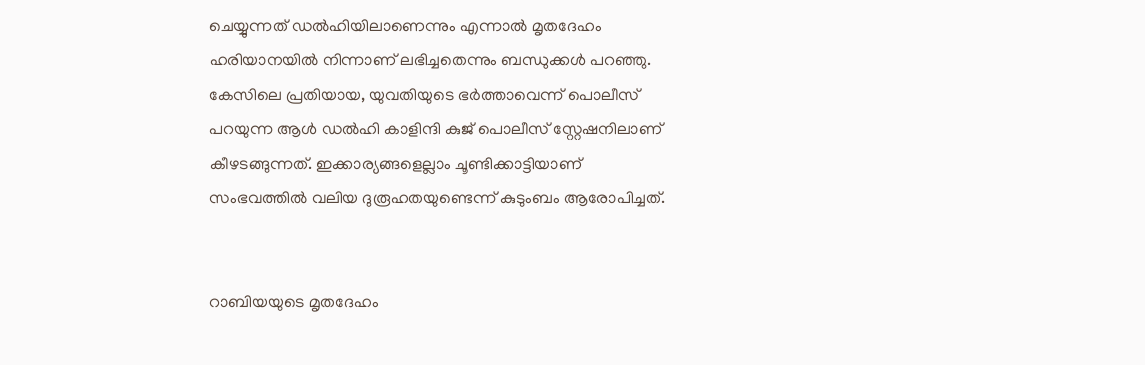ചെയ്യുന്നത് ഡല്‍ഹിയിലാണെന്നും എന്നാല്‍ മൃതദേഹം ഹരിയാനയില്‍ നിന്നാണ് ലഭിച്ചതെന്നും ബന്ധുക്കള്‍ പറഞ്ഞു. കേസിലെ പ്രതിയായ, യുവതിയുടെ ഭര്‍ത്താവെന്ന് പൊലീസ് പറയുന്ന ആള്‍ ഡല്‍ഹി കാളിന്ദി കുജ് പൊലീസ് സ്റ്റേഷനിലാണ് കീഴടങ്ങുന്നത്. ഇക്കാര്യങ്ങളെല്ലാം ചൂണ്ടിക്കാട്ടിയാണ് സംഭവത്തില്‍ വലിയ ദുരൂഹതയുണ്ടെന്ന് കുടുംബം ആരോപിച്ചത്.


റാബിയയുടെ മൃതദേഹം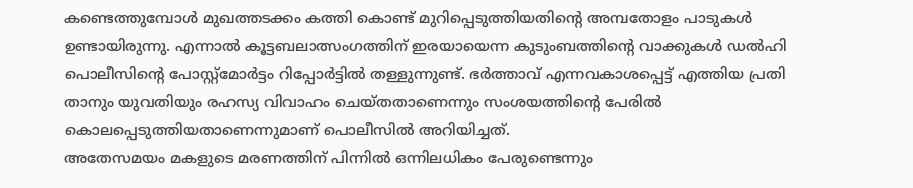കണ്ടെത്തുമ്പോള്‍ മുഖത്തടക്കം കത്തി കൊണ്ട് മുറിപ്പെടുത്തിയതിന്റെ അമ്പതോളം പാടുകള്‍ ഉണ്ടായിരുന്നു. എന്നാല്‍ കൂട്ടബലാത്സംഗത്തിന് ഇരയായെന്ന കുടുംബത്തിന്റെ വാക്കുകള്‍ ഡല്‍ഹി പൊലീസിന്റെ പോസ്റ്റ്‌മോര്‍ട്ടം റിപ്പോര്‍ട്ടില്‍ തള്ളുന്നുണ്ട്. ഭര്‍ത്താവ് എന്നവകാശപ്പെട്ട് എത്തിയ പ്രതി താനും യുവതിയും രഹസ്യ വിവാഹം ചെയ്തതാണെന്നും സംശയത്തിന്റെ പേരില്‍ കൊലപ്പെടുത്തിയതാണെന്നുമാണ് പൊലീസില്‍ അറിയിച്ചത്.
അതേസമയം മകളുടെ മരണത്തിന് പിന്നില്‍ ഒന്നിലധികം പേരുണ്ടെന്നും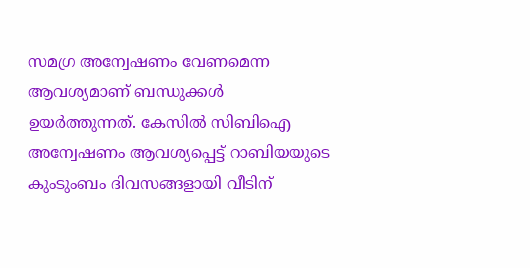സമഗ്ര അന്വേഷണം വേണമെന്ന ആവശ്യമാണ് ബന്ധുക്കള്‍ ഉയര്‍ത്തുന്നത്. കേസില്‍ സിബിഐ അന്വേഷണം ആവശ്യപ്പെട്ട് റാബിയയുടെ കുംടുംബം ദിവസങ്ങളായി വീടിന്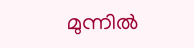മുന്നില്‍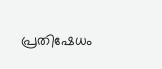പ്രതിഷേധം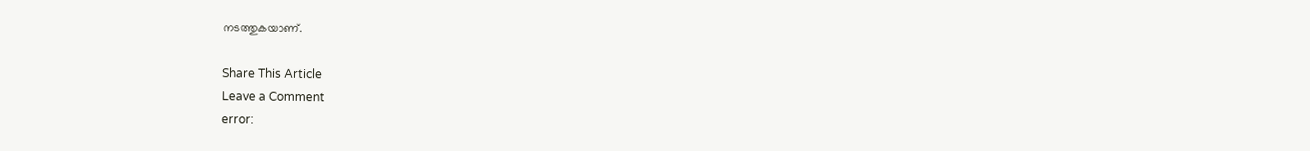നടത്തുകയാണ്.

Share This Article
Leave a Comment
error: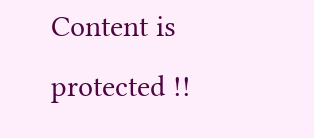Content is protected !!